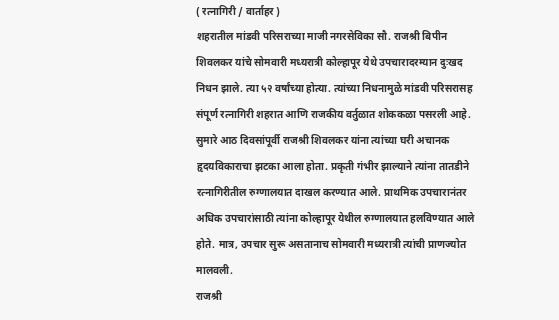( रत्नागिरी / वार्ताहर )
शहरातील मांडवी परिसराच्या माजी नगरसेविका सौ. राजश्री बिपीन शिवलकर यांचे सोमवारी मध्यरात्री कोल्हापूर येथे उपचारादरम्यान दुःखद निधन झाले. त्या ५२ वर्षांच्या होत्या. त्यांच्या निधनामुळे मांडवी परिसरासह संपूर्ण रत्नागिरी शहरात आणि राजकीय वर्तुळात शोककळा पसरली आहे.
सुमारे आठ दिवसांपूर्वी राजश्री शिवलकर यांना त्यांच्या घरी अचानक हृदयविकाराचा झटका आला होता. प्रकृती गंभीर झाल्याने त्यांना तातडीने रत्नागिरीतील रुग्णालयात दाखल करण्यात आले. प्राथमिक उपचारानंतर अधिक उपचारांसाठी त्यांना कोल्हापूर येथील रुग्णालयात हलविण्यात आले होते. मात्र, उपचार सुरू असतानाच सोमवारी मध्यरात्री त्यांची प्राणज्योत मालवली.
राजश्री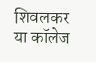शिवलकर या कॉलेज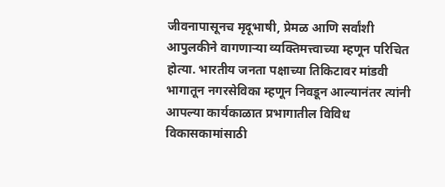जीवनापासूनच मृदूभाषी, प्रेमळ आणि सर्वांशी आपुलकीने वागणाऱ्या व्यक्तिमत्त्वाच्या म्हणून परिचित होत्या. भारतीय जनता पक्षाच्या तिकिटावर मांडवी भागातून नगरसेविका म्हणून निवडून आल्यानंतर त्यांनी आपल्या कार्यकाळात प्रभागातील विविध विकासकामांसाठी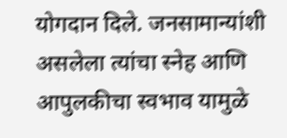योगदान दिले. जनसामान्यांशी असलेला त्यांचा स्नेह आणि आपुलकीचा स्वभाव यामुळे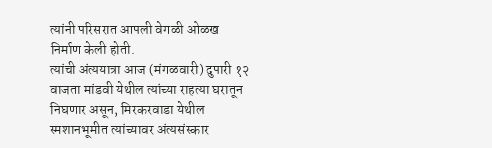त्यांनी परिसरात आपली वेगळी ओळख निर्माण केली होती.
त्यांची अंत्ययात्रा आज (मंगळवारी) दुपारी १२ वाजता मांडवी येथील त्यांच्या राहत्या घरातून निघणार असून, मिरकरवाडा येथील स्मशानभूमीत त्यांच्यावर अंत्यसंस्कार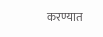करण्यात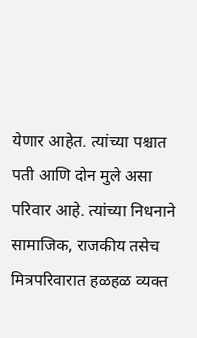येणार आहेत. त्यांच्या पश्चात पती आणि दोन मुले असा परिवार आहे. त्यांच्या निधनाने सामाजिक, राजकीय तसेच मित्रपरिवारात हळहळ व्यक्त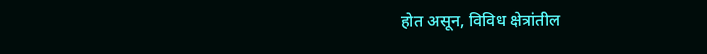होत असून, विविध क्षेत्रांतील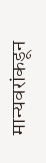मान्यवरांकडून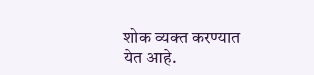शोक व्यक्त करण्यात येत आहे.